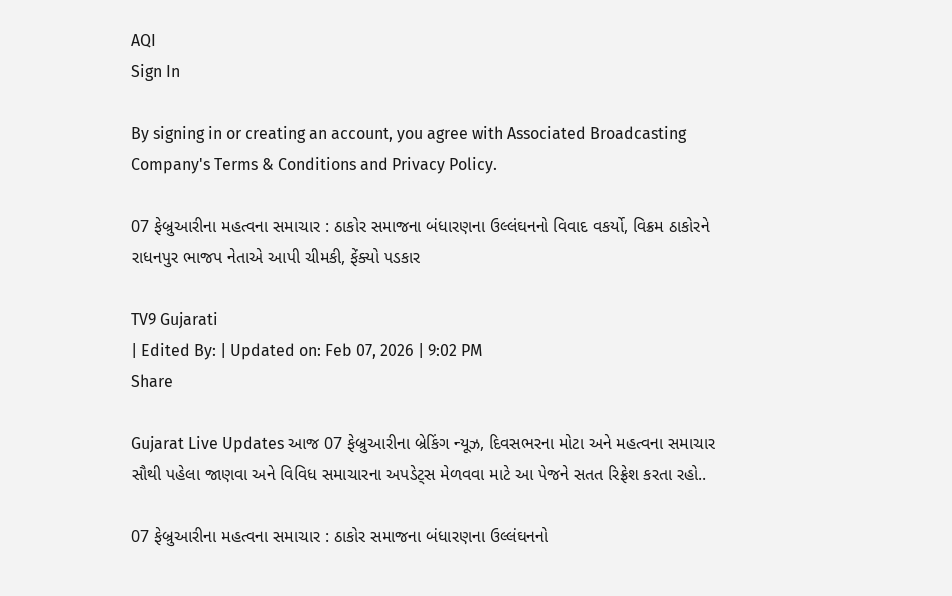AQI
Sign In

By signing in or creating an account, you agree with Associated Broadcasting Company's Terms & Conditions and Privacy Policy.

07 ફેબ્રુઆરીના મહત્વના સમાચાર : ઠાકોર સમાજના બંધારણના ઉલ્લંઘનનો વિવાદ વકર્યો, વિક્રમ ઠાકોરને રાધનપુર ભાજપ નેતાએ આપી ચીમકી, ફેંક્યો પડકાર

TV9 Gujarati
| Edited By: | Updated on: Feb 07, 2026 | 9:02 PM
Share

Gujarat Live Updates આજ 07 ફેબ્રુઆરીના બ્રેકિંગ ન્યૂઝ, દિવસભરના મોટા અને મહત્વના સમાચાર સૌથી પહેલા જાણવા અને વિવિધ સમાચારના અપડેટ્સ મેળવવા માટે આ પેજને સતત રિફ્રેશ કરતા રહો..

07 ફેબ્રુઆરીના મહત્વના સમાચાર : ઠાકોર સમાજના બંધારણના ઉલ્લંઘનનો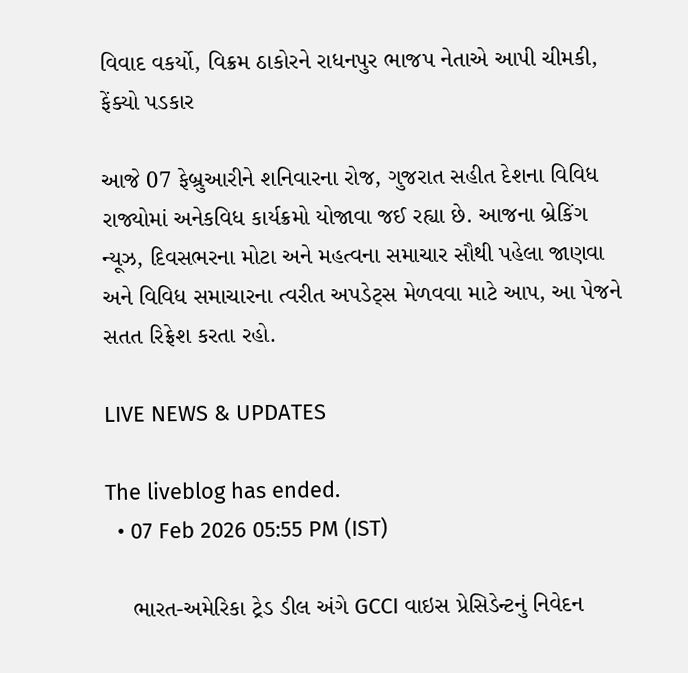વિવાદ વકર્યો, વિક્રમ ઠાકોરને રાધનપુર ભાજપ નેતાએ આપી ચીમકી, ફેંક્યો પડકાર

આજે 07 ફેબ્રુઆરીને શનિવારના રોજ, ગુજરાત સહીત દેશના વિવિધ રાજ્યોમાં અનેકવિધ કાર્યક્રમો યોજાવા જઈ રહ્યા છે. આજના બ્રેકિંગ ન્યૂઝ, દિવસભરના મોટા અને મહત્વના સમાચાર સૌથી પહેલા જાણવા અને વિવિધ સમાચારના ત્વરીત અપડેટ્સ મેળવવા માટે આપ, આ પેજને સતત રિફ્રેશ કરતા રહો.

LIVE NEWS & UPDATES

The liveblog has ended.
  • 07 Feb 2026 05:55 PM (IST)

    ભારત-અમેરિકા ટ્રેડ ડીલ અંગે GCCI વાઇસ પ્રેસિડેન્ટનું નિવેદન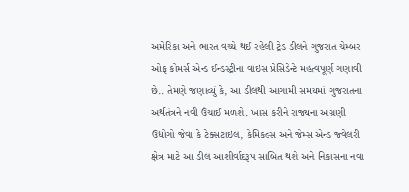અમેરિકા અને ભારત વચ્ચે થઈ રહેલી ટ્રેડ ડીલને ગુજરાત ચેમ્બર ઓફ કોમર્સ એન્ડ ઈન્ડસ્ટ્રીના વાઇસ પ્રેસિડેન્ટે મહત્વપૂર્ણ ગણાવી છે.. તેમણે જણાવ્યું કે, આ ડીલથી આગામી સમયમાં ગુજરાતના અર્થતંત્રને નવી ઉંચાઈ મળશે. ખાસ કરીને રાજ્યના અગ્રણી ઉદ્યોગો જેવા કે ટેક્સટાઇલ, કેમિકલ્સ અને જેમ્સ એન્ડ જ્વેલરી ક્ષેત્ર માટે આ ડીલ આશીર્વાદરૂપ સાબિત થશે અને નિકાસના નવા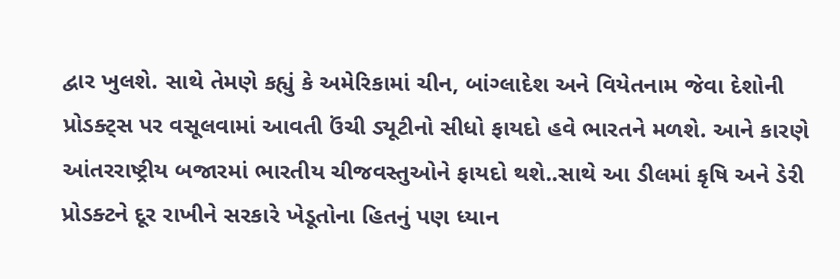દ્વાર ખુલશે. સાથે તેમણે કહ્યું કે અમેરિકામાં ચીન, બાંગ્લાદેશ અને વિયેતનામ જેવા દેશોની પ્રોડક્ટ્સ પર વસૂલવામાં આવતી ઉંચી ડ્યૂટીનો સીધો ફાયદો હવે ભારતને મળશે. આને કારણે આંતરરાષ્ટ્રીય બજારમાં ભારતીય ચીજવસ્તુઓને ફાયદો થશે..સાથે આ ડીલમાં કૃષિ અને ડેરી પ્રોડક્ટને દૂર રાખીને સરકારે ખેડૂતોના હિતનું પણ ધ્યાન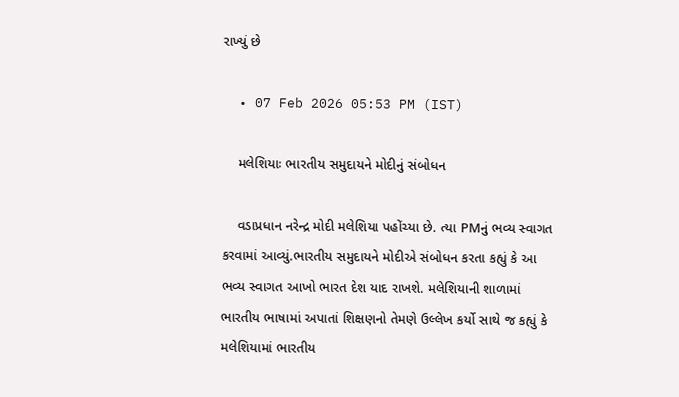રાખ્યું છે

  • 07 Feb 2026 05:53 PM (IST)

    મલેશિયાઃ ભારતીય સમુદાયને મોદીનું સંબોધન

    વડાપ્રધાન નરેન્દ્ર મોદી મલેશિયા પહોંચ્યા છે. ત્યા PMનું ભવ્ય સ્વાગત કરવામાં આવ્યું.ભારતીય સમુદાયને મોદીએ સંબોધન કરતા કહ્યું કે આ ભવ્ય સ્વાગત આખો ભારત દેશ યાદ રાખશે. મલેશિયાની શાળામાં ભારતીય ભાષામાં અપાતાં શિક્ષણનો તેમણે ઉલ્લેખ કર્યો સાથે જ કહ્યું કે મલેશિયામાં ભારતીય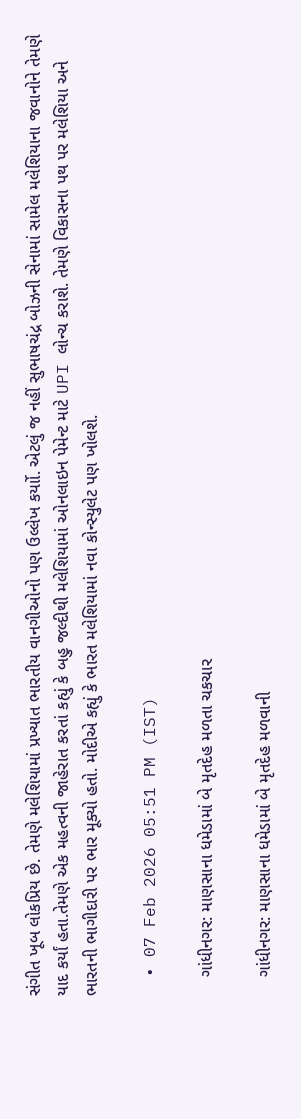સંગીત ખૂબ લોકપ્રિય છે. તેમણે મલેશિયામાં પ્રખ્યાત ભારતીય વાનગીઓનો પણ ઉલ્લેખ કર્યાો. એટલું જ નહીં સુભાષચંદ્ર બોઝની સેનામાં સામેલ મલેશિયાના જવાનોને તેમણે યાદ કર્યાં હતા.તેમણે એક મહત્વની જાહેરાત કરતાં કહ્યું કે બહુ જલ્દીથી મલેશિયામાં ઓનલાઇન પેમેન્ટ માટે UPI લોન્ચ કરાશે. તેમણે વિકાસના પથ પર મલેશિયા અને ભારતની ભાગીદારી પર ભાર મૂક્યો હતો. મોદીએ કહ્યું કે ભારત મલેશિયામાં નવા કોન્સ્યુલેટ પણ ખોલશે.

  • 07 Feb 2026 05:51 PM (IST)

    ગાંધીનગર: માણસાના ધમેડામાં બે મૃતદેહ મળતા ચકચાર

    ગાંધીનગર: માણસાના ધમેડામાં બે મૃતદેહ મળવાની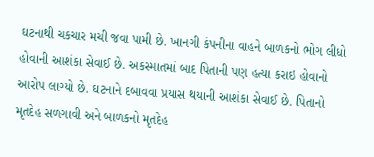ઘટનાથી ચકચાર મચી જવા પામી છે. ખાનગી કંપનીના વાહને બાળકનો ભોગ લીધો હોવાની આશંકા સેવાઈ છે. અકસ્માતમાં બાદ પિતાની પણ હત્યા કરાઇ હોવાનો આરોપ લાગ્યો છે. ઘટનાને દબાવવા પ્રયાસ થયાની આશંકા સેવાઈ છે. પિતાનો મૃતદેહ સળગાવી અને બાળકનો મૃતદેહ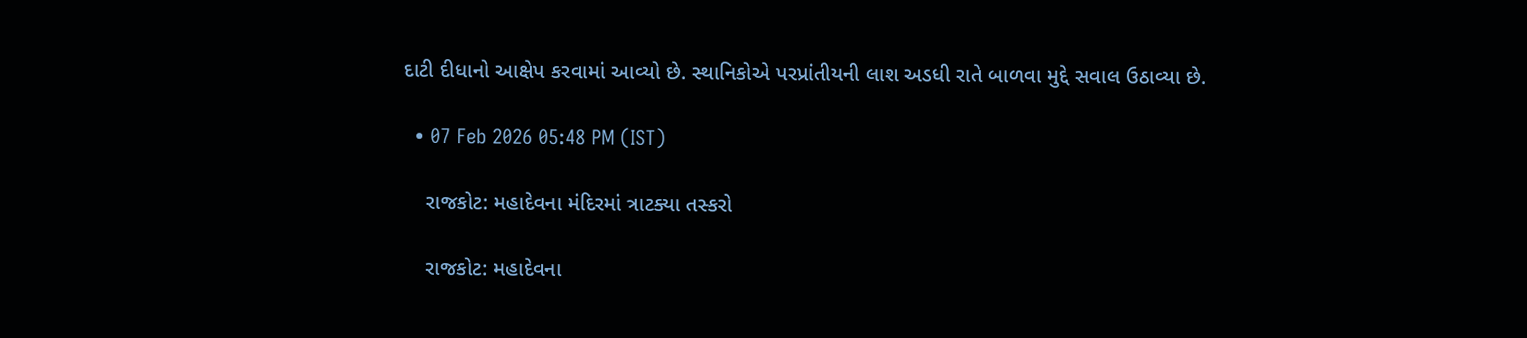દાટી દીધાનો આક્ષેપ કરવામાં આવ્યો છે. સ્થાનિકોએ પરપ્રાંતીયની લાશ અડધી રાતે બાળવા મુદ્દે સવાલ ઉઠાવ્યા છે.

  • 07 Feb 2026 05:48 PM (IST)

    રાજકોટ: મહાદેવના મંદિરમાં ત્રાટક્યા તસ્કરો

    રાજકોટ: મહાદેવના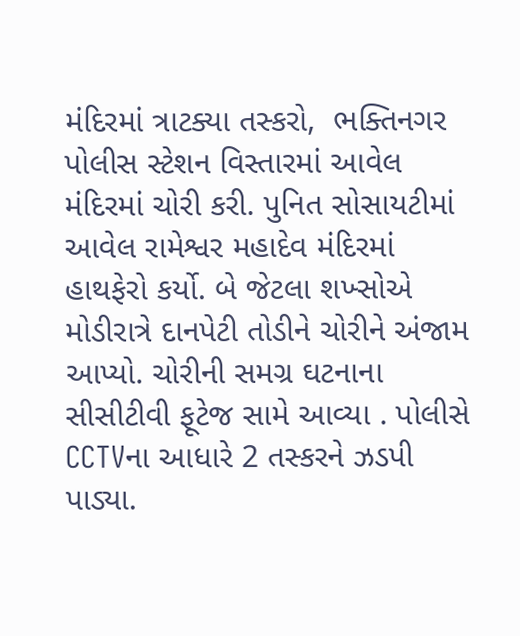મંદિરમાં ત્રાટક્યા તસ્કરો,  ભક્તિનગર પોલીસ સ્ટેશન વિસ્તારમાં આવેલ મંદિરમાં ચોરી કરી. પુનિત સોસાયટીમાં આવેલ રામેશ્વર મહાદેવ મંદિરમાં હાથફેરો કર્યો. બે જેટલા શખ્સોએ મોડીરાત્રે દાનપેટી તોડીને ચોરીને અંજામ આપ્યો. ચોરીની સમગ્ર ઘટનાના સીસીટીવી ફૂટેજ સામે આવ્યા . પોલીસે CCTVના આધારે 2 તસ્કરને ઝડપી પાડ્યા.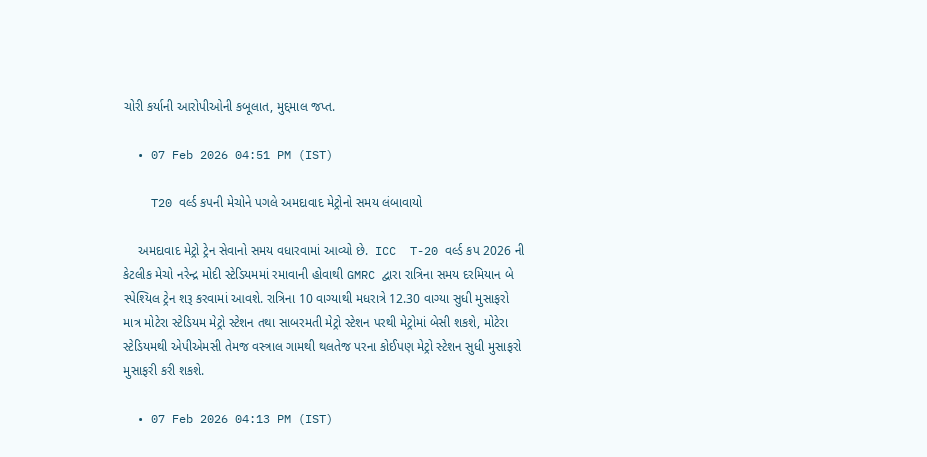ચોરી કર્યાની આરોપીઓની કબૂલાત, મુદ્દમાલ જપ્ત.

  • 07 Feb 2026 04:51 PM (IST)

    T20 વર્લ્ડ કપની મેચોને પગલે અમદાવાદ મેટ્રોનો સમય લંબાવાયો

    અમદાવાદ મેટ્રો ટ્રેન સેવાનો સમય વધારવામાં આવ્યો છે.  ICC  T-20 વર્લ્ડ કપ 2026 ની કેટલીક મેચો નરેન્દ્ર મોદી સ્ટેડિયમમાં રમાવાની હોવાથી GMRC દ્વારા રાત્રિના સમય દરમિયાન બે સ્પેશ્યિલ ટ્રેન શરૂ કરવામાં આવશે. રાત્રિના 10 વાગ્યાથી મધરાત્રે 12.30 વાગ્યા સુધી મુસાફરો માત્ર મોટેરા સ્ટેડિયમ મેટ્રો સ્ટેશન તથા સાબરમતી મેટ્રો સ્ટેશન પરથી મેટ્રોમાં બેસી શકશે, મોટેરા સ્ટેડિયમથી એપીએમસી તેમજ વસ્ત્રાલ ગામથી થલતેજ પરના કોઈપણ મેટ્રો સ્ટેશન સુધી મુસાફરો મુસાફરી કરી શકશે.

  • 07 Feb 2026 04:13 PM (IST)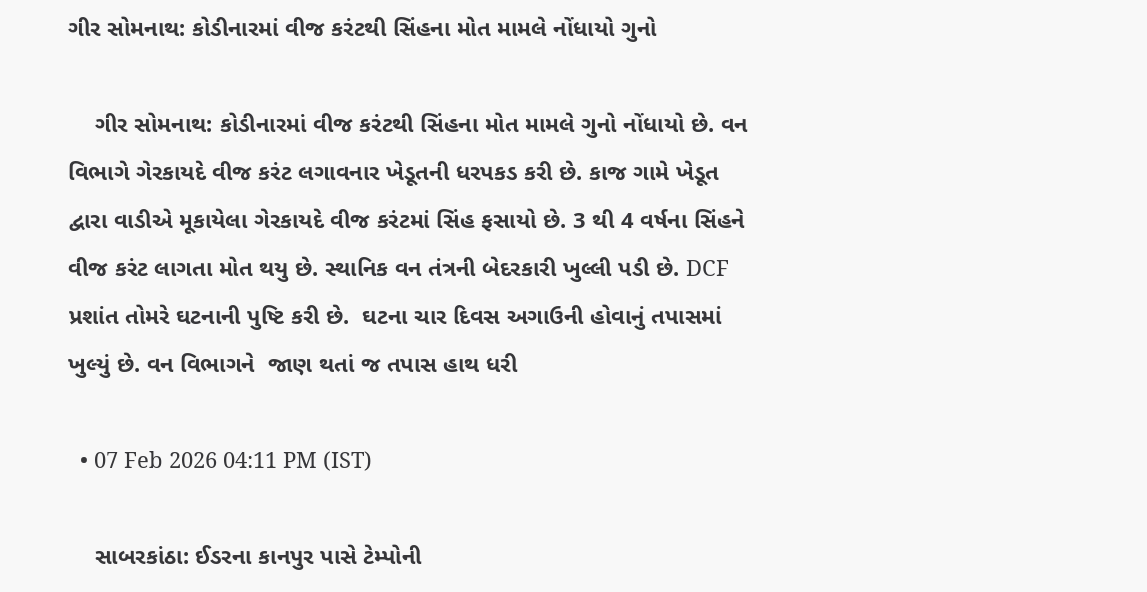ગીર સોમનાથ: કોડીનારમાં વીજ કરંટથી સિંહના મોત મામલે નોંધાયો ગુનો

    ગીર સોમનાથ: કોડીનારમાં વીજ કરંટથી સિંહના મોત મામલે ગુનો નોંધાયો છે. વન વિભાગે ગેરકાયદે વીજ કરંટ લગાવનાર ખેડૂતની ધરપકડ કરી છે. કાજ ગામે ખેડૂત દ્વારા વાડીએ મૂકાયેલા ગેરકાયદે વીજ કરંટમાં સિંહ ફસાયો છે. 3 થી 4 વર્ષના સિંહને વીજ કરંટ લાગતા મોત થયુ છે. સ્થાનિક વન તંત્રની બેદરકારી ખુલ્લી પડી છે. DCF પ્રશાંત તોમરે ઘટનાની પુષ્ટિ કરી છે.  ઘટના ચાર દિવસ અગાઉની હોવાનું તપાસમાં ખુલ્યું છે. વન વિભાગને  જાણ થતાં જ તપાસ હાથ ધરી

  • 07 Feb 2026 04:11 PM (IST)

    સાબરકાંઠા: ઈડરના કાનપુર પાસે ટેમ્પોની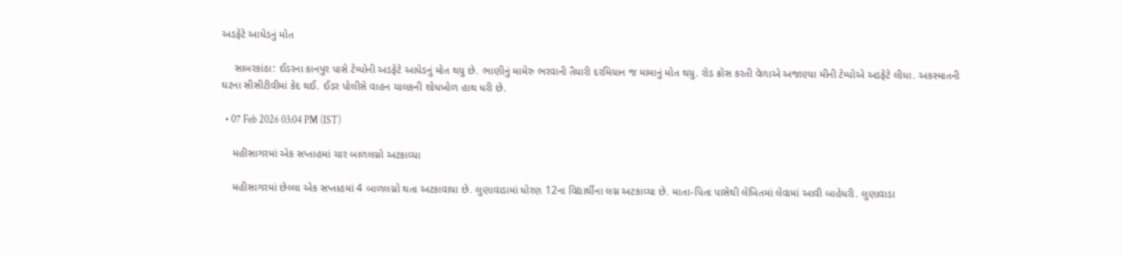અડફેટે આધેડનું મોત

    સાબરકાંઠા: ઈડરના કાનપુર પાસે ટેમ્પોની અડફેટે આધેડનું મોત થયુ છે. ભાણીનું મામેરુ ભરવાની તૈયારી દરમિયાન જ મામાનું મોત થયુ. રોડ ક્રોસ કરતી વેળાએ અજાણ્યા મીની ટેમ્પોએ અડફેટે લીધા. અકસ્માતની ઘટના સીસીટીવીમાં કેદ થઈ. ઈડર પોલીસે વાહન ચાલકની શોધખોળ હાથ ધરી છે.

  • 07 Feb 2026 03:04 PM (IST)

    મહીસાગરમાં એક સપ્તાહમાં ચાર બાળલગ્નો અટકાવ્યા

    મહીસાગરમાં છેલ્લા એક સપ્તાહમાં 4 બાળલગ્નો થતા અટકાવાયા છે. લુણાવાડામાં ધોરણ 12ના વિદ્યાર્થીના લગ્ન અટકાવ્યા છે. માતા-પિતા પાસેથી લેખિતમાં લેવામાં આવી બાહેધરી. લુણાવાડા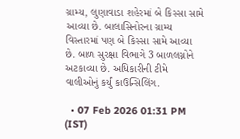ગ્રામ્ય, લુણાવાડા શહેરમાં બે કિસ્સા સામે આવ્યા છે. બાલાસિનોરના ગ્રામ્ય વિસ્તારમાં પણ બે કિસ્સા સામે આવ્યા છે. બાળ સુરક્ષા વિભાગે 3 બાળલગ્નોને અટકાવ્યા છે. અધિકારીની ટીમે વાલીઓનું કર્યું કાઉન્સિલિંગ.

  • 07 Feb 2026 01:31 PM (IST)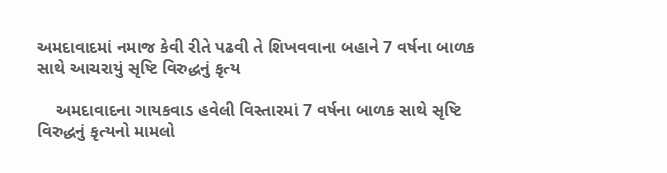અમદાવાદમાં નમાજ કેવી રીતે પઢવી તે શિખવવાના બહાને 7 વર્ષના બાળક સાથે આચરાયું સૃષ્ટિ વિરુદ્ધનું કૃત્ય

    અમદાવાદના ગાયકવાડ હવેલી વિસ્તારમાં 7 વર્ષના બાળક સાથે સૃષ્ટિ વિરુદ્ધનું કૃત્યનો મામલો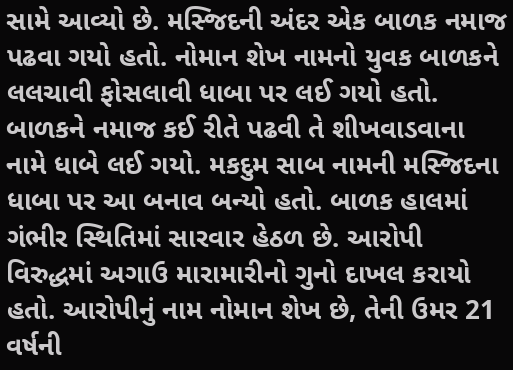સામે આવ્યો છે. મસ્જિદની અંદર એક બાળક નમાજ પઢવા ગયો હતો. નોમાન શેખ નામનો યુવક બાળકને લલચાવી ફોસલાવી ધાબા પર લઈ ગયો હતો. બાળકને નમાજ કઈ રીતે પઢવી તે શીખવાડવાના નામે ધાબે લઈ ગયો. મકદુમ સાબ નામની મસ્જિદના ધાબા પર આ બનાવ બન્યો હતો. બાળક હાલમાં ગંભીર સ્થિતિમાં સારવાર હેઠળ છે. આરોપી વિરુદ્ધમાં અગાઉ મારામારીનો ગુનો દાખલ કરાયો હતો. આરોપીનું નામ નોમાન શેખ છે, તેની ઉમર 21 વર્ષની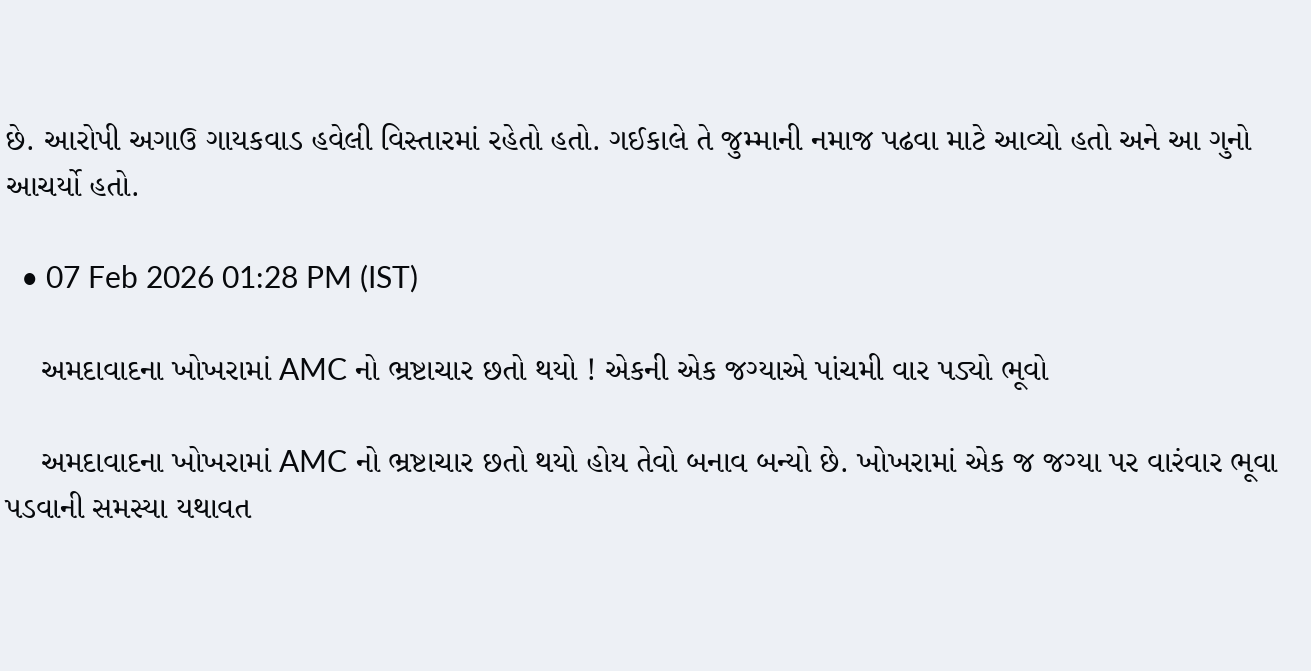છે. આરોપી અગાઉ ગાયકવાડ હવેલી વિસ્તારમાં રહેતો હતો. ગઈકાલે તે જુમ્માની નમાજ પઢવા માટે આવ્યો હતો અને આ ગુનો આચર્યો હતો.

  • 07 Feb 2026 01:28 PM (IST)

    અમદાવાદના ખોખરામાં AMC નો ભ્રષ્ટાચાર છતો થયો ! એકની એક જગ્યાએ પાંચમી વાર પડ્યો ભૂવો

    અમદાવાદના ખોખરામાં AMC નો ભ્રષ્ટાચાર છતો થયો હોય તેવો બનાવ બન્યો છે. ખોખરામાં એક જ જગ્યા પર વારંવાર ભૂવા પડવાની સમસ્યા યથાવત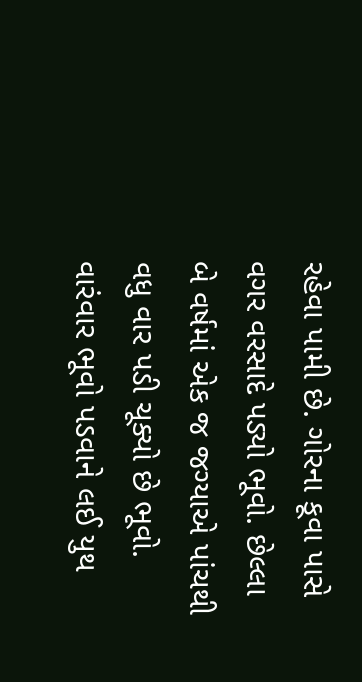રહેવા પામી છે. ગોરના કૂવા પાસે વગર વરસાદે પડ્યો ભૂવો. છેલ્લા બે વર્ષમાં એક જ જગ્યાએ પાંચથી વધુ વાર પડી ચૂક્યો છે ભૂવો. વારંવાર ભૂવો પડવાને લઈ યુથ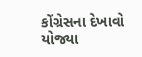કોંગ્રેસના દેખાવો યોજ્યા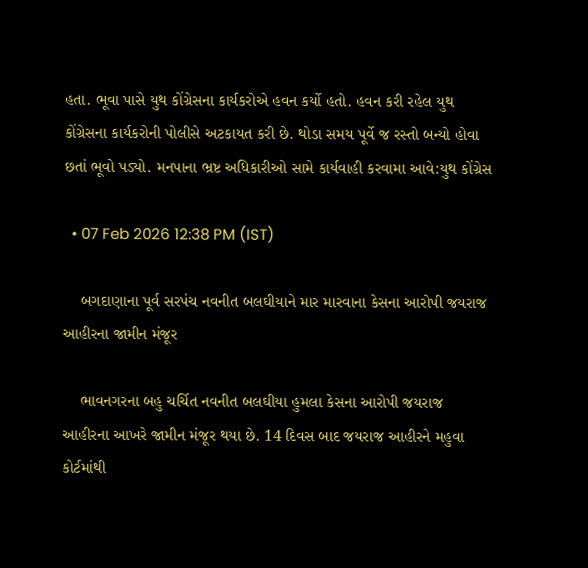હતા. ભૂવા પાસે યુથ કોંગ્રેસના કાર્યકરોએ હવન કર્યો હતો. હવન કરી રહેલ યુથ કોંગ્રેસના કાર્યકરોની પોલીસે અટકાયત કરી છે. થોડા સમય પૂર્વે જ રસ્તો બન્યો હોવા છતાં ભૂવો પડ્યો. મનપાના ભ્રષ્ટ અધિકારીઓ સામે કાર્યવાહી કરવામા આવે:યુથ કોંગ્રેસ

  • 07 Feb 2026 12:38 PM (IST)

    બગદાણાના પૂર્વ સરપંચ નવનીત બલઘીયાને માર મારવાના કેસના આરોપી જયરાજ આહીરના જામીન મંજૂર

    ભાવનગરના બહુ ચર્ચિત નવનીત બલઘીયા હુમલા કેસના આરોપી જયરાજ આહીરના આખરે જામીન મંજૂર થયા છે. 14 દિવસ બાદ જયરાજ આહીરને મહુવા કોર્ટમાંથી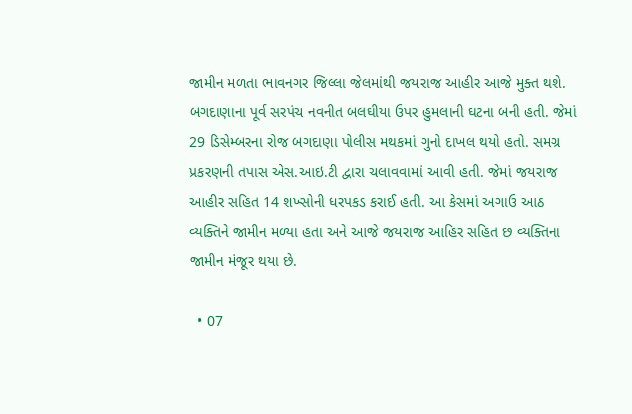જામીન મળતા ભાવનગર જિલ્લા જેલમાંથી જયરાજ આહીર આજે મુક્ત થશે. બગદાણાના પૂર્વ સરપંચ નવનીત બલઘીયા ઉપર હુમલાની ઘટના બની હતી. જેમાં 29 ડિસેમ્બરના રોજ બગદાણા પોલીસ મથકમાં ગુનો દાખલ થયો હતો. સમગ્ર પ્રકરણની તપાસ એસ.આઇ.ટી દ્વારા ચલાવવામાં આવી હતી. જેમાં જયરાજ આહીર સહિત 14 શખ્સોની ધરપકડ કરાઈ હતી. આ કેસમાં અગાઉ આઠ વ્યક્તિને જામીન મળ્યા હતા અને આજે જયરાજ આહિર સહિત છ વ્યક્તિના જામીન મંજૂર થયા છે.

  • 07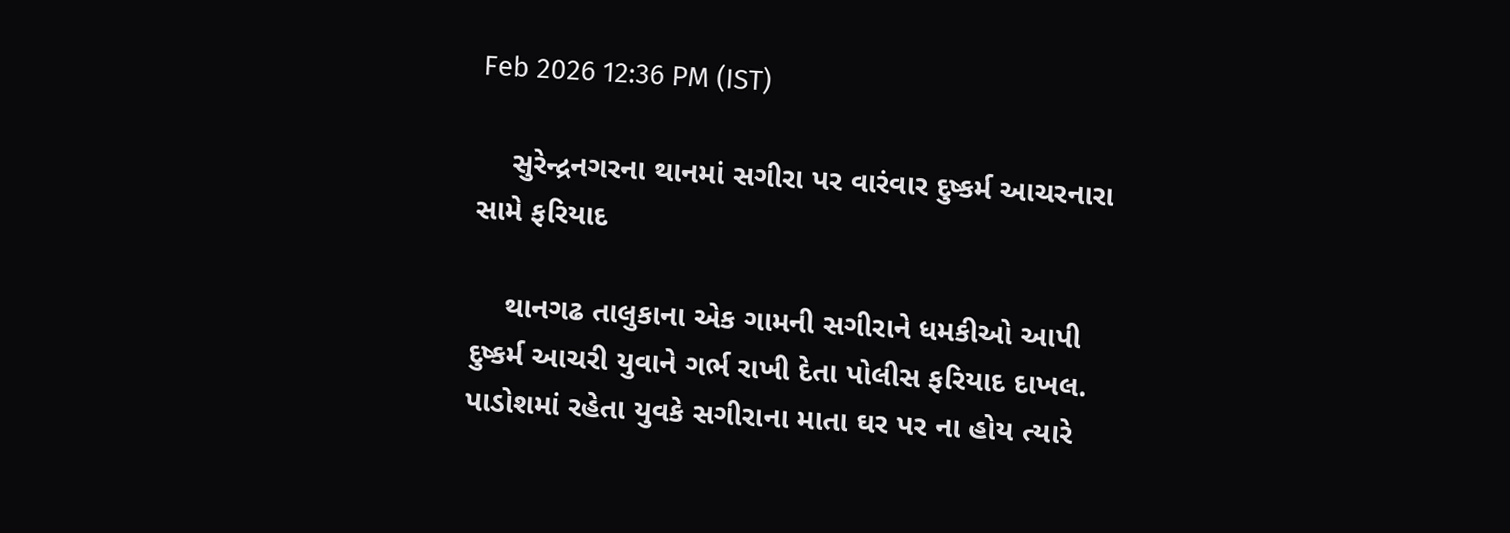Feb 2026 12:36 PM (IST)

    સુરેન્દ્રનગરના થાનમાં સગીરા પર વારંવાર દુષ્કર્મ આચરનારા સામે ફરિયાદ

    થાનગઢ તાલુકાના એક ગામની સગીરાને ધમકીઓ આપી દુષ્કર્મ આચરી યુવાને ગર્ભ રાખી દેતા પોલીસ ફરિયાદ દાખલ. પાડોશમાં રહેતા યુવકે સગીરાના માતા ઘર પર ના હોય ત્યારે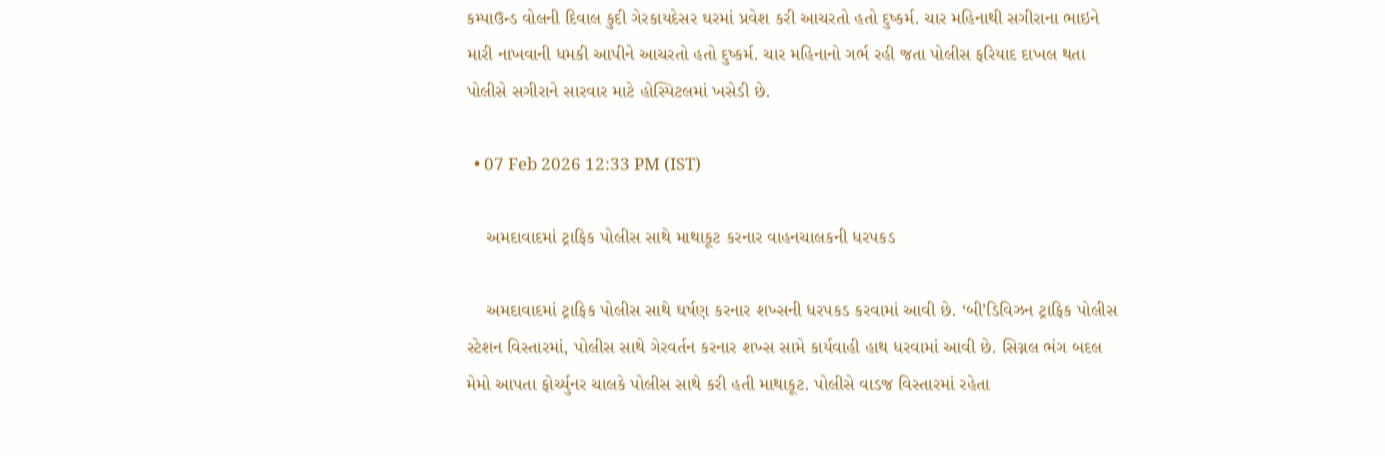કમ્પાઉન્ડ વોલની દિવાલ કુદી ગેરકાયદેસર ઘરમાં પ્રવેશ કરી આચરતો હતો દુષ્કર્મ. ચાર મહિનાથી સગીરાના ભાઇને મારી નાખવાની ધમકી આપીને આચરતો હતો દુષ્કર્મ. ચાર મહિનાનો ગર્ભ રહી જતા પોલીસ ફરિયાદ દાખલ થતા પોલીસે સગીરાને સારવાર માટે હોસ્પિટલમાં ખસેડી છે.

  • 07 Feb 2026 12:33 PM (IST)

    અમદાવાદમાં ટ્રાફિક પોલીસ સાથે માથાકૂટ કરનાર વાહનચાલકની ધરપકડ

    અમદાવાદમાં ટ્રાફિક પોલીસ સાથે ઘર્ષણ કરનાર શખ્સની ધરપકડ કરવામાં આવી છે. ‘બી’ડિવિઝન ટ્રાફિક પોલીસ સ્ટેશન વિસ્તારમાં, પોલીસ સાથે ગેરવર્તન કરનાર શખ્સ સામે કાર્યવાહી હાથ ધરવામાં આવી છે. સિગ્નલ ભંગ બદલ મેમો આપતા ફોર્ચ્યુનર ચાલકે પોલીસ સાથે કરી હતી માથાકૂટ. પોલીસે વાડજ વિસ્તારમાં રહેતા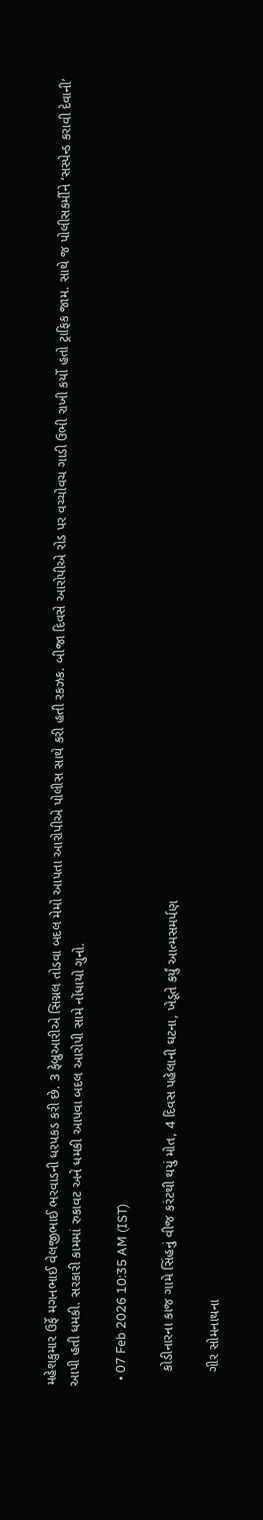મહેશકુમાર ઉર્ફે મગનભાઈ વેલજીભાઈ ભરવાડની ધરપકડ કરી છે. 3 ફેબ્રુઆરીએ સિગ્નલ તોડવા બદલ મેમો આપતા આરોપીએ પોલીસ સાથે કરી હતી રકઝક. બીજા દિવસે આરોપીએ રોડ પર વચ્ચોવચ ગાડી ઉભી રાખી કર્યો હતો ટ્રાફિક જામ. સાથે જ પોલીસકર્મીને ‘સસ્પેન્ડ કરાવી દેવાની’ આપી હતી ધમકી. સરકારી કામમાં રુકાવટ અને ધમકી આપવા બદલ આરોપી સામે નોંધાયો ગુનો.

  • 07 Feb 2026 10:35 AM (IST)

    કોડીનારના કાજ ગામે સિંહનું વીજ કરંટથી થયું મોત, 4 દિવસ પહેલાની ઘટના, ખેડૂતે કર્યું આત્મસમર્પણ

    ગીર સોમનાથના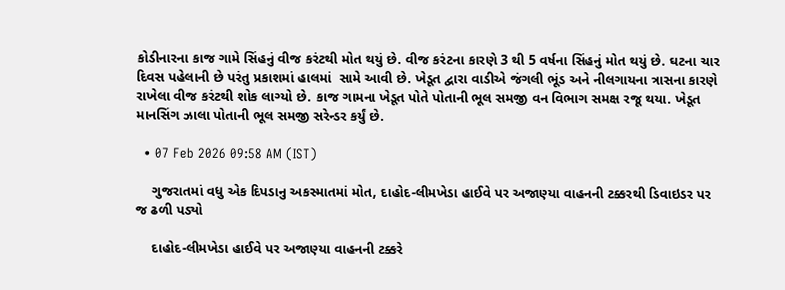કોડીનારના કાજ ગામે સિંહનું વીજ કરંટથી મોત થયું છે. વીજ કરંટના કારણે 3 થી 5 વર્ષના સિંહનું મોત થયું છે. ઘટના ચાર દિવસ પહેલાની છે પરંતુ પ્રકાશમાં હાલમાં  સામે આવી છે. ખેડૂત દ્વારા વાડીએ જંગલી ભૂંડ અને નીલગાયના ત્રાસના કારણે રાખેલા વીજ કરંટથી શોક લાગ્યો છે. કાજ ગામના ખેડૂત પોતે પોતાની ભૂલ સમજી વન વિભાગ સમક્ષ રજૂ થયા. ખેડૂત માનસિંગ ઝાલા પોતાની ભૂલ સમજી સરેન્ડર કર્યું છે.

  • 07 Feb 2026 09:58 AM (IST)

    ગુજરાતમાં વધુ એક દિપડાનુ અકસ્માતમાં મોત, દાહોદ-લીમખેડા હાઈવે પર અજાણ્યા વાહનની ટક્કરથી ડિવાઇડર પર જ ઢળી પડ્યો

    દાહોદ-લીમખેડા હાઈવે પર અજાણ્યા વાહનની ટક્કરે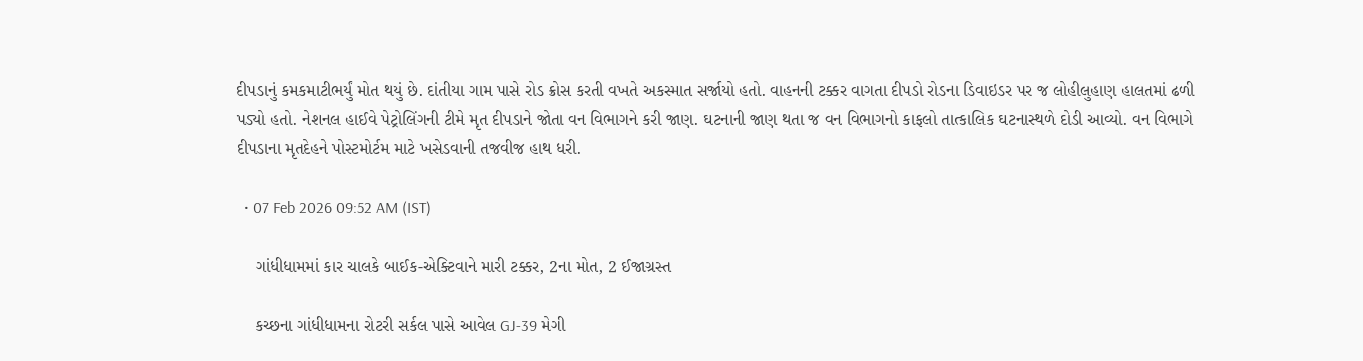દીપડાનું કમકમાટીભર્યું મોત થયું છે. દાંતીયા ગામ પાસે રોડ ક્રોસ કરતી વખતે અકસ્માત સર્જાયો હતો. વાહનની ટક્કર વાગતા દીપડો રોડના ડિવાઇડર પર જ લોહીલુહાણ હાલતમાં ઢળી પડ્યો હતો. નેશનલ હાઈવે પેટ્રોલિંગની ટીમે મૃત દીપડાને જોતા વન વિભાગને કરી જાણ. ઘટનાની જાણ થતા જ વન વિભાગનો કાફલો તાત્કાલિક ઘટનાસ્થળે દોડી આવ્યો. વન વિભાગે દીપડાના મૃતદેહને પોસ્ટમોર્ટમ માટે ખસેડવાની તજવીજ હાથ ધરી.

  • 07 Feb 2026 09:52 AM (IST)

    ગાંધીધામમાં કાર ચાલકે બાઈક-એક્ટિવાને મારી ટક્કર, 2ના મોત, 2 ઈજાગ્રસ્ત

    કચ્છના ગાંધીધામના રોટરી સર્કલ પાસે આવેલ GJ-39 મેગી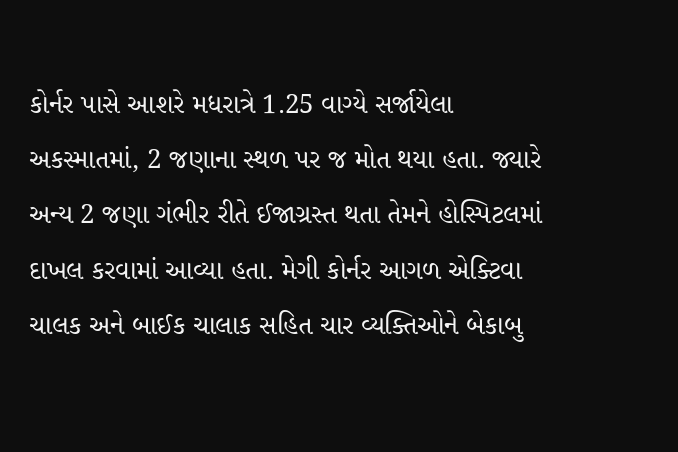કોર્નર પાસે આશરે મધરાત્રે 1.25 વાગ્યે સર્જાયેલા અકસ્માતમાં, 2 જણાના સ્થળ પર જ મોત થયા હતા. જ્યારે અન્ય 2 જણા ગંભીર રીતે ઈજાગ્રસ્ત થતા તેમને હોસ્પિટલમાં દાખલ કરવામાં આવ્યા હતા. મેગી કોર્નર આગળ એક્ટિવા ચાલક અને બાઈક ચાલાક સહિત ચાર વ્યક્તિઓને બેકાબુ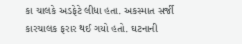કા ચાલકે અડફેટે લીધા હતા. અકસ્માત સર્જી કારચાલક ફરાર થઈ ગયો હતો. ઘટનાની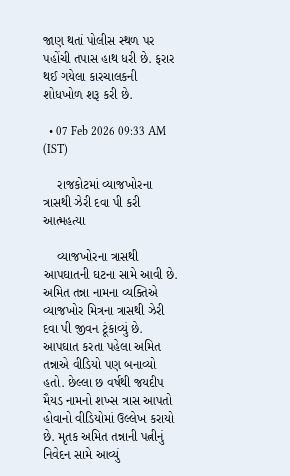જાણ થતાં પોલીસ સ્થળ પર પહોંચી તપાસ હાથ ધરી છે. ફરાર થઈ ગયેલા કારચાલકની શોધખોળ શરૂ કરી છે.

  • 07 Feb 2026 09:33 AM (IST)

    રાજકોટમાં વ્યાજખોરના ત્રાસથી ઝેરી દવા પી કરી આત્મહત્યા

    વ્યાજખોરના ત્રાસથી આપઘાતની ઘટના સામે આવી છે. અમિત તન્ના નામના વ્યક્તિએ વ્યાજખોર મિત્રના ત્રાસથી ઝેરી દવા પી જીવન ટૂંકાવ્યું છે. આપઘાત કરતા પહેલા અમિત તન્નાએ વીડિયો પણ બનાવ્યો હતો. છેલ્લા છ વર્ષથી જયદીપ મૈયડ નામનો શખ્સ ત્રાસ આપતો હોવાનો વીડિયોમાં ઉલ્લેખ કરાયો છે. મૃતક અમિત તન્નાની પત્નીનું નિવેદન સામે આવ્યું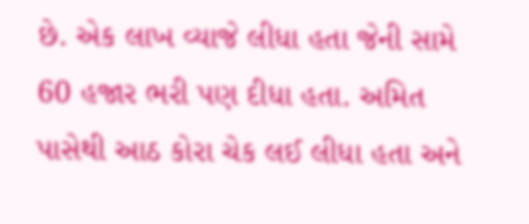છે. એક લાખ વ્યાજે લીધા હતા જેની સામે 60 હજાર ભરી પણ દીધા હતા. અમિત પાસેથી આઠ કોરા ચેક લઈ લીધા હતા અને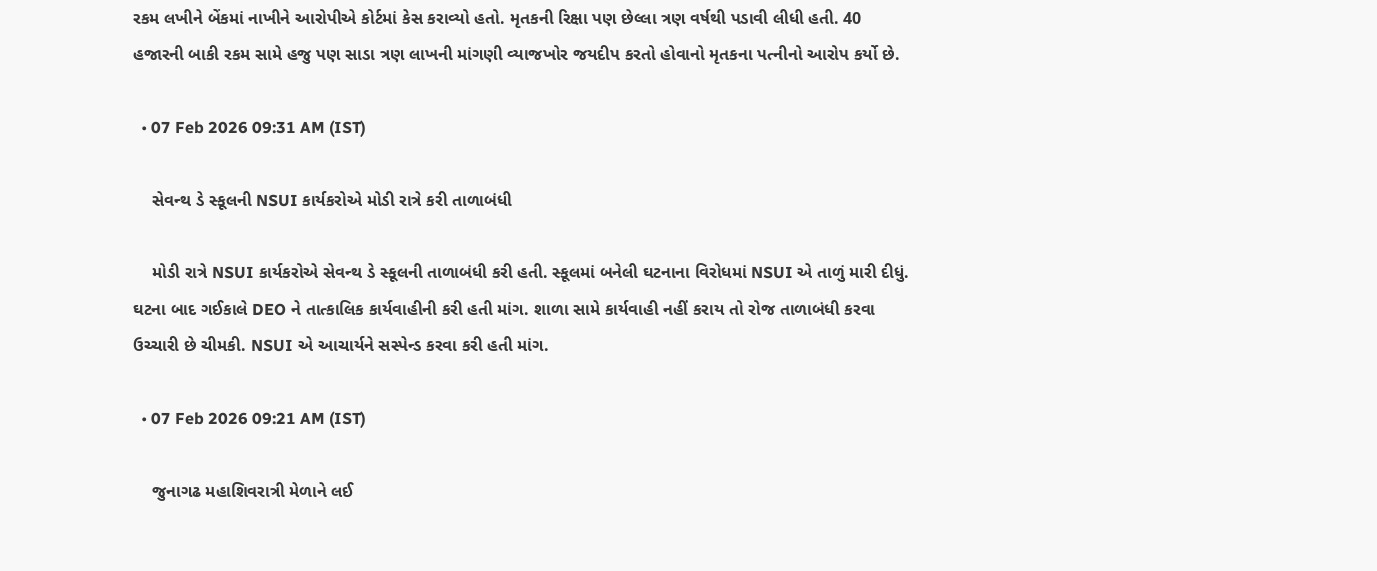રકમ લખીને બેંકમાં નાખીને આરોપીએ કોર્ટમાં કેસ કરાવ્યો હતો. મૃતકની રિક્ષા પણ છેલ્લા ત્રણ વર્ષથી પડાવી લીધી હતી. 40 હજારની બાકી રકમ સામે હજુ પણ સાડા ત્રણ લાખની માંગણી વ્યાજખોર જયદીપ કરતો હોવાનો મૃતકના પત્નીનો આરોપ કર્યો છે.

  • 07 Feb 2026 09:31 AM (IST)

    સેવન્થ ડે સ્કૂલની NSUI કાર્યકરોએ મોડી રાત્રે કરી તાળાબંધી

    મોડી રાત્રે NSUI કાર્યકરોએ સેવન્થ ડે સ્કૂલની તાળાબંધી કરી હતી. સ્કૂલમાં બનેલી ઘટનાના વિરોધમાં NSUI એ તાળું મારી દીધું. ઘટના બાદ ગઈકાલે DEO ને તાત્કાલિક કાર્યવાહીની કરી હતી માંગ. શાળા સામે કાર્યવાહી નહીં કરાય તો રોજ તાળાબંધી કરવા ઉચ્ચારી છે ચીમકી. NSUI એ આચાર્યને સસ્પેન્ડ કરવા કરી હતી માંગ.

  • 07 Feb 2026 09:21 AM (IST)

    જુનાગઢ મહાશિવરાત્રી મેળાને લઈ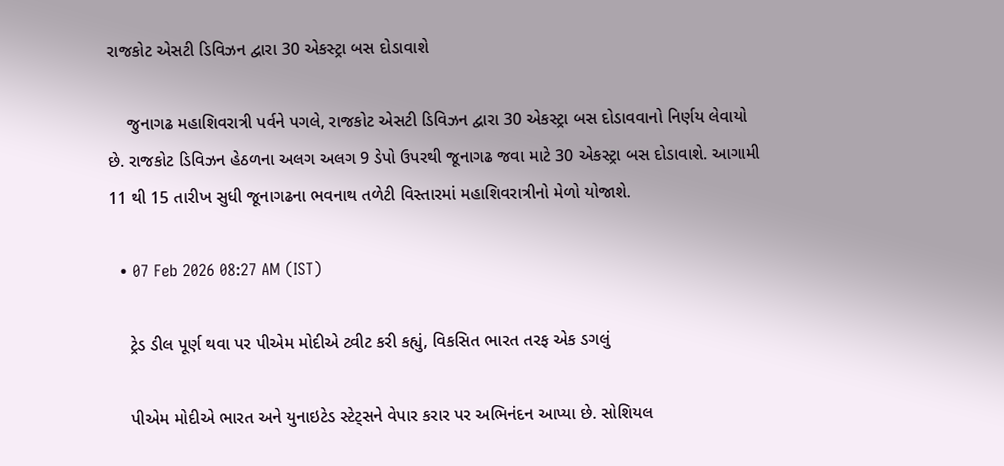રાજકોટ એસટી ડિવિઝન દ્વારા 30 એકસ્ટ્રા બસ દોડાવાશે

    જુનાગઢ મહાશિવરાત્રી પર્વને પગલે, રાજકોટ એસટી ડિવિઝન દ્વારા 30 એકસ્ટ્રા બસ દોડાવવાનો નિર્ણય લેવાયો છે. રાજકોટ ડિવિઝન હેઠળના અલગ અલગ 9 ડેપો ઉપરથી જૂનાગઢ જવા માટે 30 એકસ્ટ્રા બસ દોડાવાશે. આગામી 11 થી 15 તારીખ સુધી જૂનાગઢના ભવનાથ તળેટી વિસ્તારમાં મહાશિવરાત્રીનો મેળો યોજાશે.

  • 07 Feb 2026 08:27 AM (IST)

    ટ્રેડ ડીલ પૂર્ણ થવા પર પીએમ મોદીએ ટ્વીટ કરી કહ્યું, વિકસિત ભારત તરફ એક ડગલું

    પીએમ મોદીએ ભારત અને યુનાઇટેડ સ્ટેટ્સને વેપાર કરાર પર અભિનંદન આપ્યા છે. સોશિયલ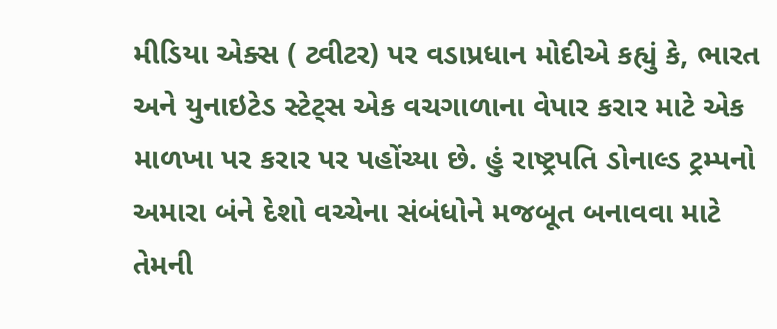મીડિયા એક્સ ( ટ્વીટર) પર વડાપ્રધાન મોદીએ કહ્યું કે, ભારત અને યુનાઇટેડ સ્ટેટ્સ એક વચગાળાના વેપાર કરાર માટે એક માળખા પર કરાર પર પહોંચ્યા છે. હું રાષ્ટ્રપતિ ડોનાલ્ડ ટ્રમ્પનો અમારા બંને દેશો વચ્ચેના સંબંધોને મજબૂત બનાવવા માટે તેમની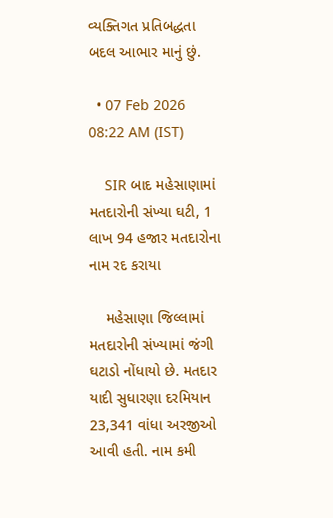વ્યક્તિગત પ્રતિબદ્ધતા બદલ આભાર માનું છું.

  • 07 Feb 2026 08:22 AM (IST)

    SIR બાદ મહેસાણામાં મતદારોની સંખ્યા ઘટી, 1 લાખ 94 હજાર મતદારોના નામ રદ કરાયા

    મહેસાણા જિલ્લામાં મતદારોની સંખ્યામાં જંગી ઘટાડો નોંધાયો છે. મતદાર યાદી સુધારણા દરમિયાન 23,341 વાંધા અરજીઓ આવી હતી. નામ કમી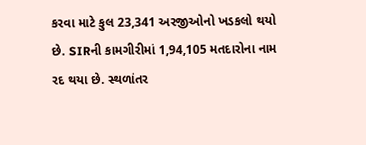કરવા માટે કુલ 23,341 અરજીઓનો ખડકલો થયો છે. SIRની કામગીરીમાં 1,94,105 મતદારોના નામ રદ થયા છે. સ્થળાંતર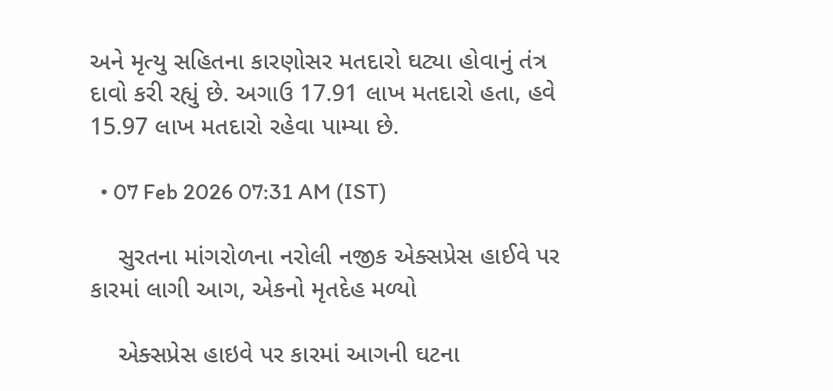અને મૃત્યુ સહિતના કારણોસર મતદારો ઘટ્યા હોવાનું તંત્ર દાવો કરી રહ્યું છે. અગાઉ 17.91 લાખ મતદારો હતા, હવે 15.97 લાખ મતદારો રહેવા પામ્યા છે.

  • 07 Feb 2026 07:31 AM (IST)

    સુરતના માંગરોળના નરોલી નજીક એક્સપ્રેસ હાઈવે પર કારમાં લાગી આગ, એકનો મૃતદેહ મળ્યો

    એક્સપ્રેસ હાઇવે પર કારમાં આગની ઘટના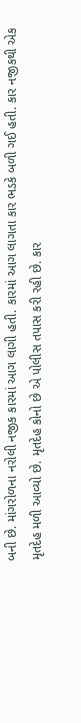બની છે. માંગરોળના નરોલી નજીક કારમાં આગ લાગી હતી. કારમાં આગ લાગતા કાર ભડકે બળી ગઈ હતી. કાર નજીકથી એક મૃતદેહ મળી આવ્યો છે. મૃતદેહ કોનો છે એ પોલીસ તપાસ કરી રહી છે. કાર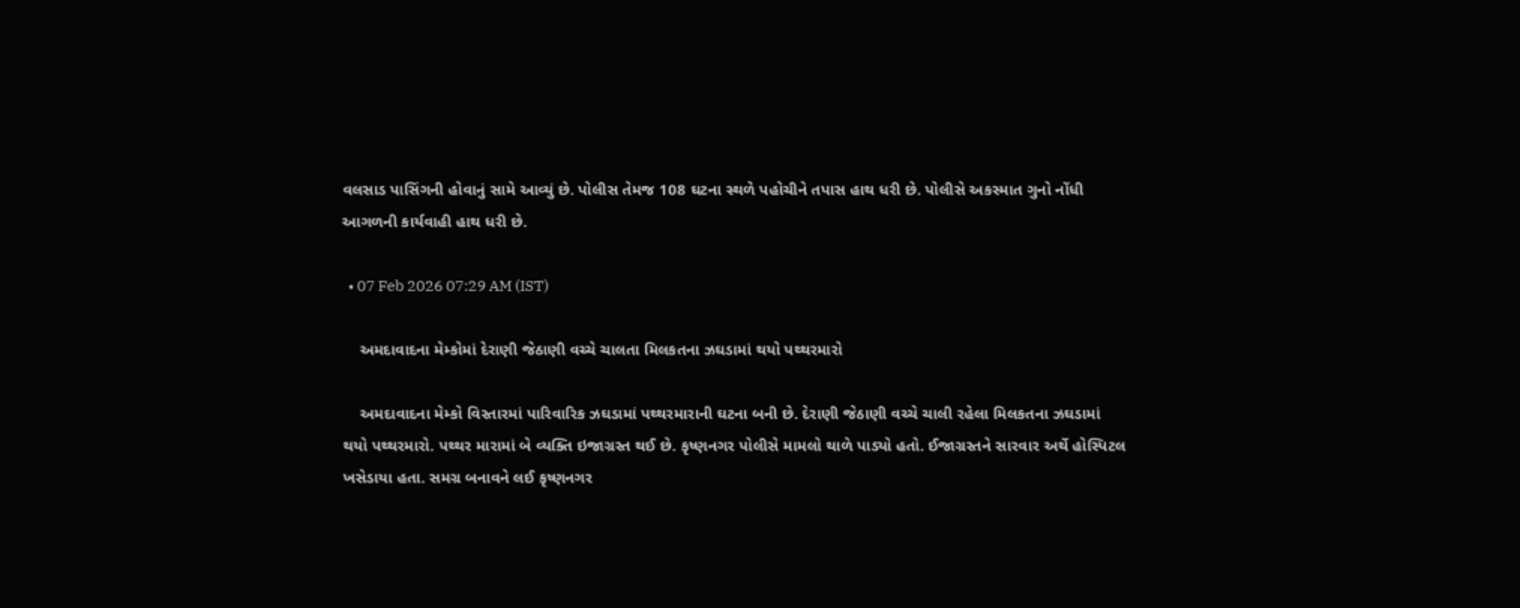વલસાડ પાસિંગની હોવાનું સામે આવ્યું છે. પોલીસ તેમજ 108 ઘટના સ્થળે પહોચીને તપાસ હાથ ધરી છે. પોલીસે અકસ્માત ગુનો નોંધી આગળની કાર્યવાહી હાથ ધરી છે.

  • 07 Feb 2026 07:29 AM (IST)

    અમદાવાદના મેમ્કોમાં દેરાણી જેઠાણી વચ્ચે ચાલતા મિલકતના ઝઘડામાં થયો પથ્થરમારો

    અમદાવાદના મેમ્કો વિસ્તારમાં પારિવારિક ઝઘડામાં પથ્થરમારાની ઘટના બની છે. દેરાણી જેઠાણી વચ્ચે ચાલી રહેલા મિલકતના ઝઘડામાં થયો પથ્થરમારો. પથ્થર મારામાં બે વ્યક્તિ ઇજાગ્રસ્ત થઈ છે. કૃષ્ણનગર પોલીસે મામલો થાળે પાડ્યો હતો. ઈજાગ્રસ્તને સારવાર અર્થે હોસ્પિટલ ખસેડાયા હતા. સમગ્ર બનાવને લઈ કૃષ્ણનગર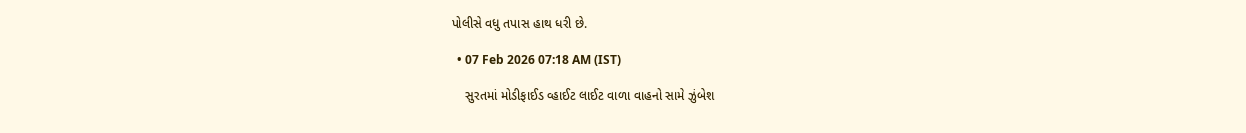પોલીસે વધુ તપાસ હાથ ધરી છે.

  • 07 Feb 2026 07:18 AM (IST)

    સુરતમાં મોડીફાઈડ વ્હાઈટ લાઈટ વાળા વાહનો સામે ઝુંબેશ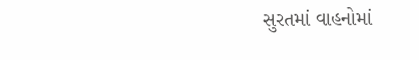સુરતમાં વાહનોમાં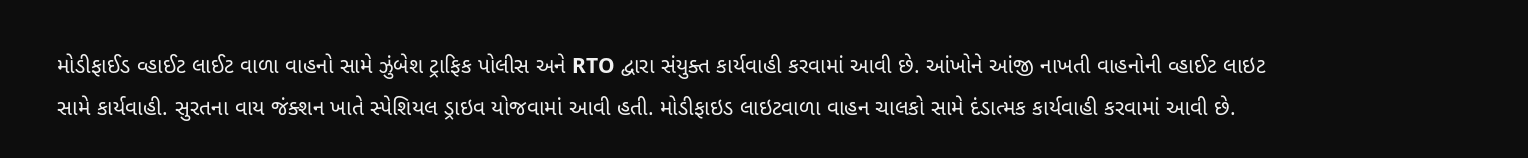મોડીફાઈડ વ્હાઈટ લાઈટ વાળા વાહનો સામે ઝુંબેશ ટ્રાફિક પોલીસ અને RTO દ્વારા સંયુક્ત કાર્યવાહી કરવામાં આવી છે. આંખોને આંજી નાખતી વાહનોની વ્હાઈટ લાઇટ સામે કાર્યવાહી. સુરતના વાય જંક્શન ખાતે સ્પેશિયલ ડ્રાઇવ યોજવામાં આવી હતી. મોડીફાઇડ લાઇટવાળા વાહન ચાલકો સામે દંડાત્મક કાર્યવાહી કરવામાં આવી છે.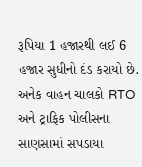રૂપિયા 1 હજારથી લઈ 6 હજાર સુધીનો દંડ કરાયો છે. અનેક વાહન ચાલકો RTO અને ટ્રાફિક પોલીસના સાણસામાં સપડાયા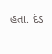હતા. દંડ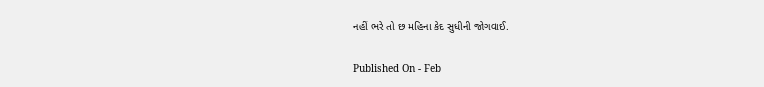નહીં ભરે તો છ મહિના કેદ સુધીની જોગવાઈ.

Published On - Feb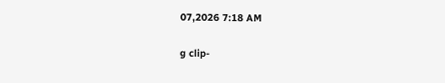07,2026 7:18 AM

g clip-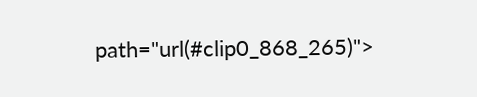path="url(#clip0_868_265)">